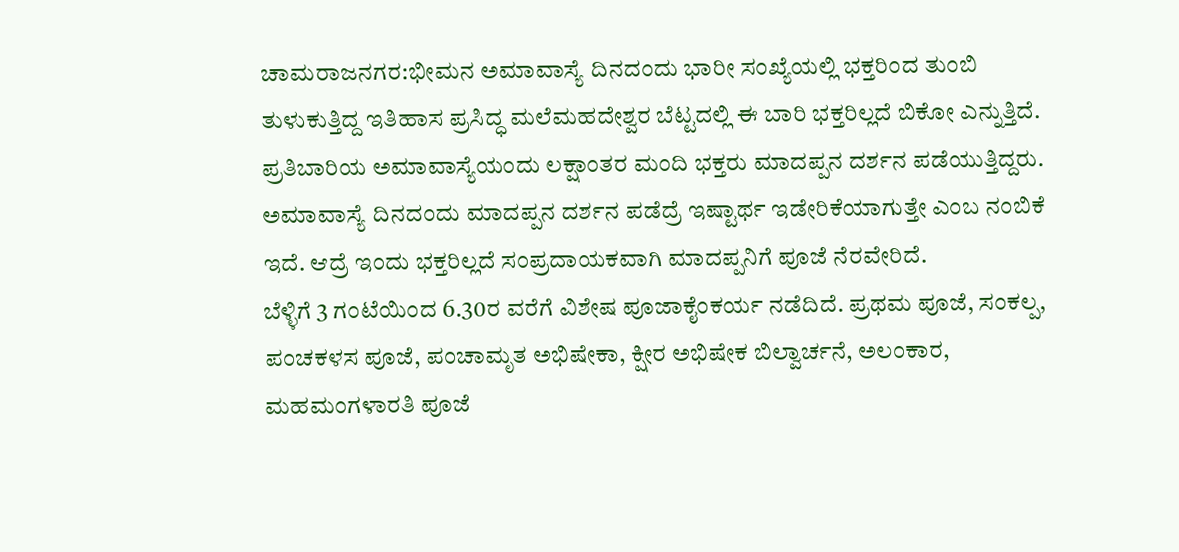ಚಾಮರಾಜನಗರ:ಭೀಮನ ಅಮಾವಾಸ್ಯೆ ದಿನದಂದು ಭಾರೀ ಸಂಖ್ಯೆಯಲ್ಲಿ ಭಕ್ತರಿಂದ ತುಂಬಿ ತುಳುಕುತ್ತಿದ್ದ ಇತಿಹಾಸ ಪ್ರಸಿದ್ಧ ಮಲೆಮಹದೇಶ್ವರ ಬೆಟ್ಟದಲ್ಲಿ ಈ ಬಾರಿ ಭಕ್ತರಿಲ್ಲದೆ ಬಿಕೋ ಎನ್ನುತ್ತಿದೆ.
ಪ್ರತಿಬಾರಿಯ ಅಮಾವಾಸ್ಯೆಯಂದು ಲಕ್ಷಾಂತರ ಮಂದಿ ಭಕ್ತರು ಮಾದಪ್ಪನ ದರ್ಶನ ಪಡೆಯುತ್ತಿದ್ದರು. ಅಮಾವಾಸ್ಯೆ ದಿನದಂದು ಮಾದಪ್ಪನ ದರ್ಶನ ಪಡೆದ್ರೆ ಇಷ್ಟಾರ್ಥ ಇಡೇರಿಕೆಯಾಗುತ್ತೇ ಎಂಬ ನಂಬಿಕೆ ಇದೆ. ಆದ್ರೆ ಇಂದು ಭಕ್ತರಿಲ್ಲದೆ ಸಂಪ್ರದಾಯಕವಾಗಿ ಮಾದಪ್ಪನಿಗೆ ಪೂಜೆ ನೆರವೇರಿದೆ.
ಬೆಳ್ಳಿಗೆ 3 ಗಂಟೆಯಿಂದ 6.30ರ ವರೆಗೆ ವಿಶೇಷ ಪೂಜಾಕೈಂಕರ್ಯ ನಡೆದಿದೆ. ಪ್ರಥಮ ಪೂಜೆ, ಸಂಕಲ್ಪ, ಪಂಚಕಳಸ ಪೂಜೆ, ಪಂಚಾಮೃತ ಅಭಿಷೇಕಾ, ಕ್ಷೀರ ಅಭಿಷೇಕ ಬಿಲ್ವಾರ್ಚನೆ, ಅಲಂಕಾರ, ಮಹಮಂಗಳಾರತಿ ಪೂಜೆ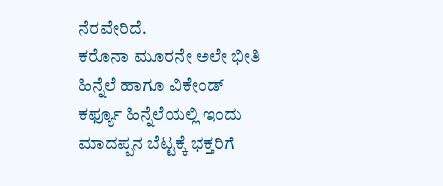ನೆರವೇರಿದೆ.
ಕರೊನಾ ಮೂರನೇ ಅಲೇ ಭೀತಿ ಹಿನ್ನೆಲೆ ಹಾಗೂ‌ ವಿಕೇಂಡ್ ಕರ್ಫ್ಯೂ ಹಿನ್ನೆಲೆಯಲ್ಲಿ ಇಂದು ಮಾದಪ್ಪನ ಬೆಟ್ಟಕ್ಕೆ ಭಕ್ತರಿಗೆ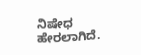ನಿಷೇಧ ಹೇರಲಾಗಿದೆ.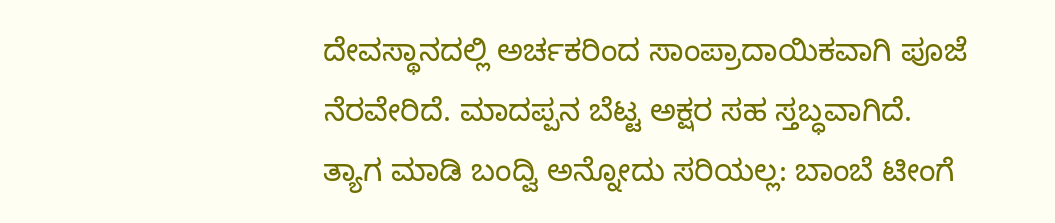ದೇವಸ್ಥಾನದಲ್ಲಿ ಅರ್ಚಕರಿಂದ ಸಾಂಪ್ರಾದಾಯಿಕವಾಗಿ ಪೂಜೆ ನೆರವೇರಿದೆ. ಮಾದಪ್ಪನ ಬೆಟ್ಟ ಅಕ್ಷರ ಸಹ ಸ್ತಬ್ಧವಾಗಿದೆ.
ತ್ಯಾಗ ಮಾಡಿ ಬಂದ್ವಿ ಅನ್ನೋದು ಸರಿಯಲ್ಲ: ಬಾಂಬೆ ಟೀಂಗೆ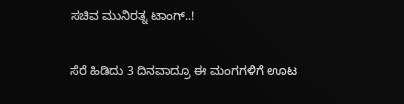ಸಚಿವ ಮುನಿರತ್ನ ಟಾಂಗ್..!

ಸೆರೆ ಹಿಡಿದು 3 ದಿನವಾದ್ರೂ ಈ ಮಂಗಗಳಿಗೆ ಊಟ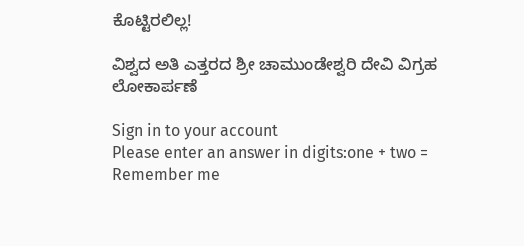ಕೊಟ್ಟಿರಲಿಲ್ಲ!

ವಿಶ್ವದ ಅತಿ ಎತ್ತರದ ಶ್ರೀ ಚಾಮುಂಡೇಶ್ವರಿ ದೇವಿ ವಿಗ್ರಹ ಲೋಕಾರ್ಪಣೆ

Sign in to your account
Please enter an answer in digits:one + two =
Remember me